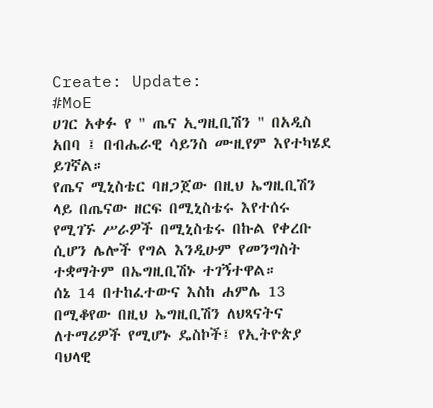Create: Update:
#MoE
ሀገር አቀፉ የ " ጤና ኢግዚቢሽን " በአዲስ አበባ ፤ በብሔራዊ ሳይንስ ሙዚየም እየተካሄደ ይገኛል።
የጤና ሚኒስቴር ባዘጋጀው በዚህ ኤግዚቢሽን ላይ በጤናው ዘርፍ በሚኒስቴሩ እየተሰሩ የሚገኙ ሥራዎች በሚኒስቴሩ በኩል የቀረቡ ሲሆን ሌሎች የግል እንዲሁም የመንግስት ተቋማትም በኤግዚቢሽኑ ተገኝተዋል።
ሰኔ 14 በተከፈተውና እስከ ሐምሌ 13 በሚቆየው በዚህ ኤግዚቢሽን ለህጻናትና ለተማሪዎች የሚሆኑ ዴስኮች፤ የኢትዮጵያ ባህላዊ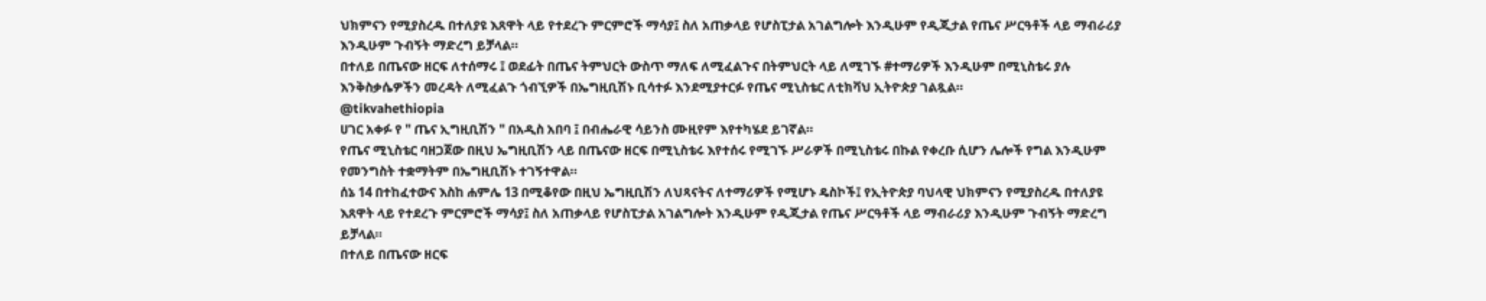ህክምናን የሚያስረዱ በተለያዩ እጸዋት ላይ የተደረጉ ምርምሮች ማሳያ፤ ስለ አጠቃላይ የሆስፒታል አገልግሎት እንዲሁም የዲጂታል የጤና ሥርዓቶች ላይ ማብራሪያ እንዲሁም ጉብኝት ማድረግ ይቻላል።
በተለይ በጤናው ዘርፍ ለተሰማሩ ፤ ወደፊት በጤና ትምህርት ውስጥ ማለፍ ለሚፈልጉና በትምህርት ላይ ለሚገኙ #ተማሪዎች እንዲሁም በሚኒስቴሩ ያሉ እንቅስቃሴዎችን መረዳት ለሚፈልጉ ጎብኚዎች በኤግዚቢሽኑ ቢሳተፉ እንደሚያተርፉ የጤና ሚኒስቴር ለቲክቫህ ኢትዮጵያ ገልጿል።
@tikvahethiopia
ሀገር አቀፉ የ " ጤና ኢግዚቢሽን " በአዲስ አበባ ፤ በብሔራዊ ሳይንስ ሙዚየም እየተካሄደ ይገኛል።
የጤና ሚኒስቴር ባዘጋጀው በዚህ ኤግዚቢሽን ላይ በጤናው ዘርፍ በሚኒስቴሩ እየተሰሩ የሚገኙ ሥራዎች በሚኒስቴሩ በኩል የቀረቡ ሲሆን ሌሎች የግል እንዲሁም የመንግስት ተቋማትም በኤግዚቢሽኑ ተገኝተዋል።
ሰኔ 14 በተከፈተውና እስከ ሐምሌ 13 በሚቆየው በዚህ ኤግዚቢሽን ለህጻናትና ለተማሪዎች የሚሆኑ ዴስኮች፤ የኢትዮጵያ ባህላዊ ህክምናን የሚያስረዱ በተለያዩ እጸዋት ላይ የተደረጉ ምርምሮች ማሳያ፤ ስለ አጠቃላይ የሆስፒታል አገልግሎት እንዲሁም የዲጂታል የጤና ሥርዓቶች ላይ ማብራሪያ እንዲሁም ጉብኝት ማድረግ ይቻላል።
በተለይ በጤናው ዘርፍ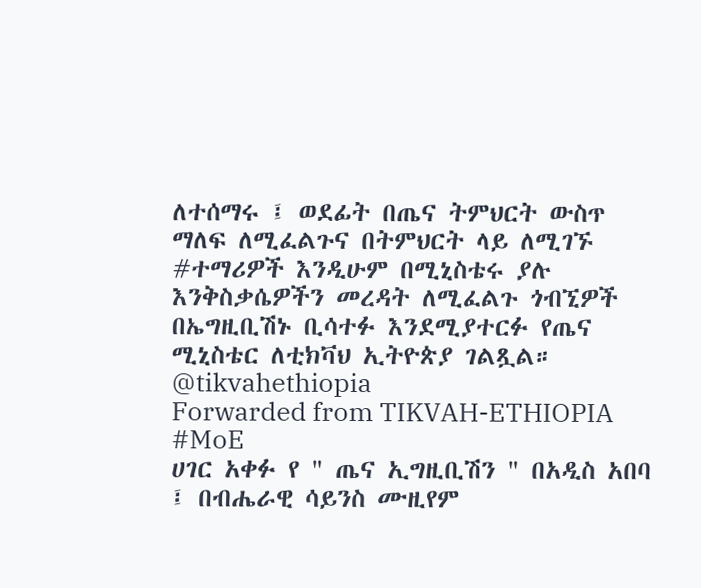ለተሰማሩ ፤ ወደፊት በጤና ትምህርት ውስጥ ማለፍ ለሚፈልጉና በትምህርት ላይ ለሚገኙ #ተማሪዎች እንዲሁም በሚኒስቴሩ ያሉ እንቅስቃሴዎችን መረዳት ለሚፈልጉ ጎብኚዎች በኤግዚቢሽኑ ቢሳተፉ እንደሚያተርፉ የጤና ሚኒስቴር ለቲክቫህ ኢትዮጵያ ገልጿል።
@tikvahethiopia
Forwarded from TIKVAH-ETHIOPIA
#MoE
ሀገር አቀፉ የ " ጤና ኢግዚቢሽን " በአዲስ አበባ ፤ በብሔራዊ ሳይንስ ሙዚየም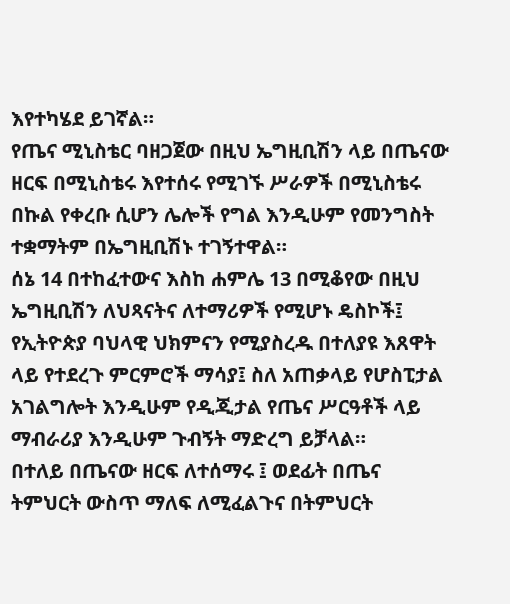እየተካሄደ ይገኛል።
የጤና ሚኒስቴር ባዘጋጀው በዚህ ኤግዚቢሽን ላይ በጤናው ዘርፍ በሚኒስቴሩ እየተሰሩ የሚገኙ ሥራዎች በሚኒስቴሩ በኩል የቀረቡ ሲሆን ሌሎች የግል እንዲሁም የመንግስት ተቋማትም በኤግዚቢሽኑ ተገኝተዋል።
ሰኔ 14 በተከፈተውና እስከ ሐምሌ 13 በሚቆየው በዚህ ኤግዚቢሽን ለህጻናትና ለተማሪዎች የሚሆኑ ዴስኮች፤ የኢትዮጵያ ባህላዊ ህክምናን የሚያስረዱ በተለያዩ እጸዋት ላይ የተደረጉ ምርምሮች ማሳያ፤ ስለ አጠቃላይ የሆስፒታል አገልግሎት እንዲሁም የዲጂታል የጤና ሥርዓቶች ላይ ማብራሪያ እንዲሁም ጉብኝት ማድረግ ይቻላል።
በተለይ በጤናው ዘርፍ ለተሰማሩ ፤ ወደፊት በጤና ትምህርት ውስጥ ማለፍ ለሚፈልጉና በትምህርት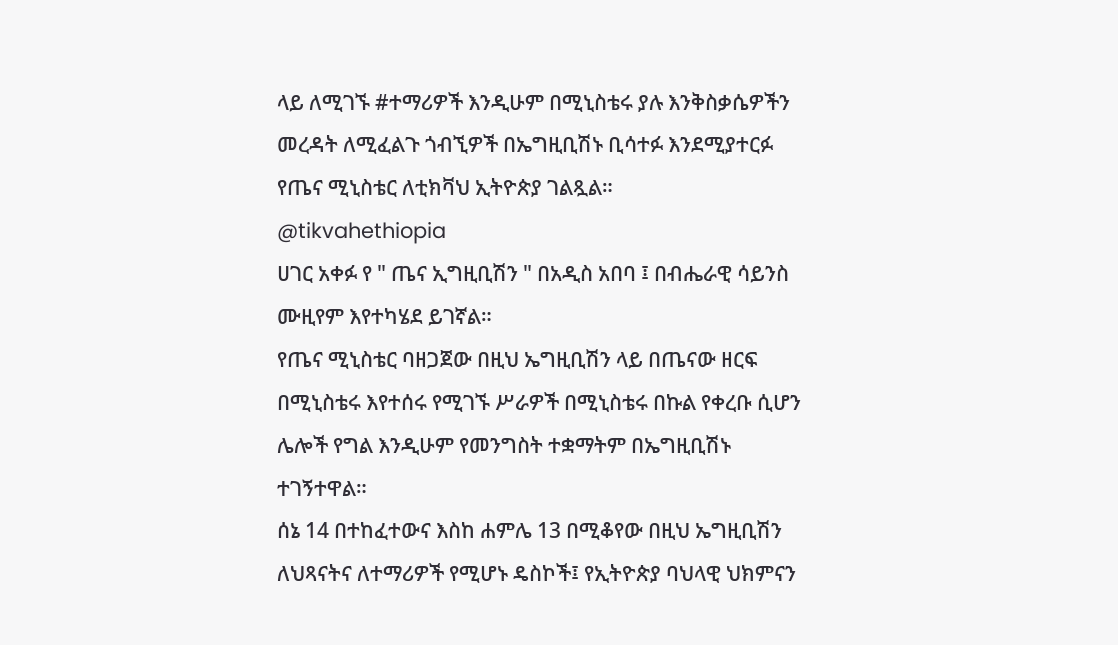ላይ ለሚገኙ #ተማሪዎች እንዲሁም በሚኒስቴሩ ያሉ እንቅስቃሴዎችን መረዳት ለሚፈልጉ ጎብኚዎች በኤግዚቢሽኑ ቢሳተፉ እንደሚያተርፉ የጤና ሚኒስቴር ለቲክቫህ ኢትዮጵያ ገልጿል።
@tikvahethiopia
ሀገር አቀፉ የ " ጤና ኢግዚቢሽን " በአዲስ አበባ ፤ በብሔራዊ ሳይንስ ሙዚየም እየተካሄደ ይገኛል።
የጤና ሚኒስቴር ባዘጋጀው በዚህ ኤግዚቢሽን ላይ በጤናው ዘርፍ በሚኒስቴሩ እየተሰሩ የሚገኙ ሥራዎች በሚኒስቴሩ በኩል የቀረቡ ሲሆን ሌሎች የግል እንዲሁም የመንግስት ተቋማትም በኤግዚቢሽኑ ተገኝተዋል።
ሰኔ 14 በተከፈተውና እስከ ሐምሌ 13 በሚቆየው በዚህ ኤግዚቢሽን ለህጻናትና ለተማሪዎች የሚሆኑ ዴስኮች፤ የኢትዮጵያ ባህላዊ ህክምናን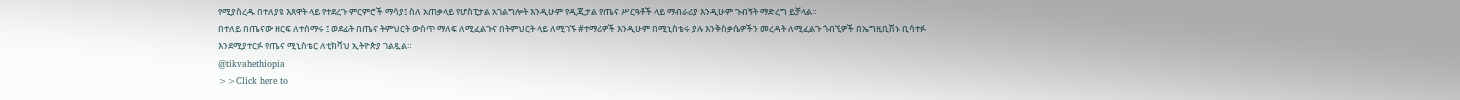የሚያስረዱ በተለያዩ እጸዋት ላይ የተደረጉ ምርምሮች ማሳያ፤ ስለ አጠቃላይ የሆስፒታል አገልግሎት እንዲሁም የዲጂታል የጤና ሥርዓቶች ላይ ማብራሪያ እንዲሁም ጉብኝት ማድረግ ይቻላል።
በተለይ በጤናው ዘርፍ ለተሰማሩ ፤ ወደፊት በጤና ትምህርት ውስጥ ማለፍ ለሚፈልጉና በትምህርት ላይ ለሚገኙ #ተማሪዎች እንዲሁም በሚኒስቴሩ ያሉ እንቅስቃሴዎችን መረዳት ለሚፈልጉ ጎብኚዎች በኤግዚቢሽኑ ቢሳተፉ እንደሚያተርፉ የጤና ሚኒስቴር ለቲክቫህ ኢትዮጵያ ገልጿል።
@tikvahethiopia
>>Click here to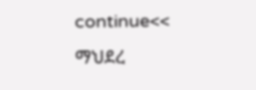continue<<
ማህደረ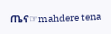ጤና☞mahdere tena